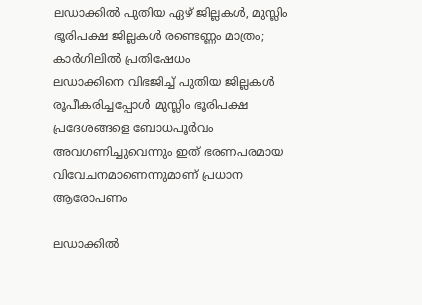ലഡാക്കിൽ പുതിയ ഏഴ് ജില്ലകൾ, മുസ്ലിം ഭൂരിപക്ഷ ജില്ലകൾ രണ്ടെണ്ണം മാത്രം; കാർഗിലിൽ പ്രതിഷേധം
ലഡാക്കിനെ വിഭജിച്ച് പുതിയ ജില്ലകൾ രൂപീകരിച്ചപ്പോൾ മുസ്ലിം ഭൂരിപക്ഷ പ്രദേശങ്ങളെ ബോധപൂർവം അവഗണിച്ചുവെന്നും ഇത് ഭരണപരമായ വിവേചനമാണെന്നുമാണ് പ്രധാന ആരോപണം

ലഡാക്കിൽ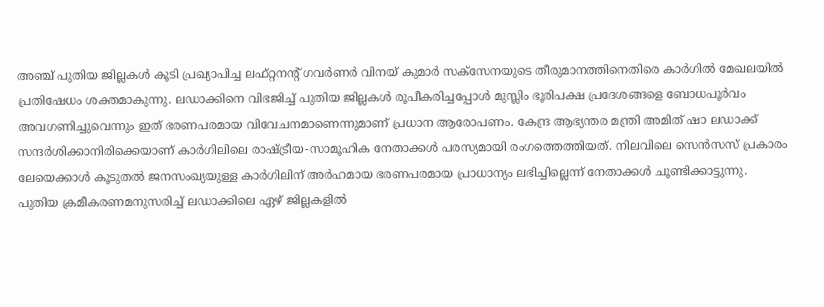അഞ്ച് പുതിയ ജില്ലകൾ കൂടി പ്രഖ്യാപിച്ച ലഫ്റ്റനന്റ് ഗവർണർ വിനയ് കുമാർ സക്സേനയുടെ തീരുമാനത്തിനെതിരെ കാർഗിൽ മേഖലയിൽ പ്രതിഷേധം ശക്തമാകുന്നു. ലഡാക്കിനെ വിഭജിച്ച് പുതിയ ജില്ലകൾ രൂപീകരിച്ചപ്പോൾ മുസ്ലിം ഭൂരിപക്ഷ പ്രദേശങ്ങളെ ബോധപൂർവം അവഗണിച്ചുവെന്നും ഇത് ഭരണപരമായ വിവേചനമാണെന്നുമാണ് പ്രധാന ആരോപണം. കേന്ദ്ര ആഭ്യന്തര മന്ത്രി അമിത് ഷാ ലഡാക്ക് സന്ദർശിക്കാനിരിക്കെയാണ് കാർഗിലിലെ രാഷ്ട്രീയ-സാമൂഹിക നേതാക്കൾ പരസ്യമായി രംഗത്തെത്തിയത്. നിലവിലെ സെൻസസ് പ്രകാരം ലേയെക്കാൾ കൂടുതൽ ജനസംഖ്യയുള്ള കാർഗിലിന് അർഹമായ ഭരണപരമായ പ്രാധാന്യം ലഭിച്ചില്ലെന്ന് നേതാക്കൾ ചൂണ്ടിക്കാട്ടുന്നു.
പുതിയ ക്രമീകരണമനുസരിച്ച് ലഡാക്കിലെ ഏഴ് ജില്ലകളിൽ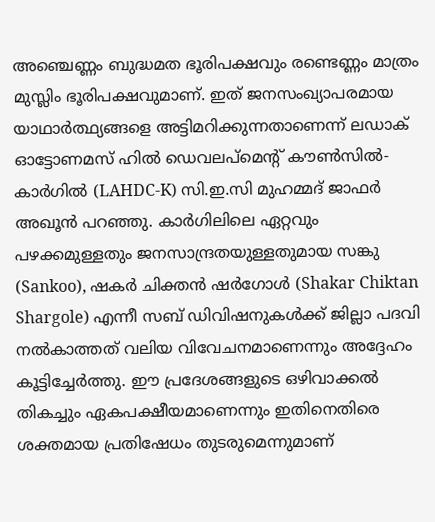അഞ്ചെണ്ണം ബുദ്ധമത ഭൂരിപക്ഷവും രണ്ടെണ്ണം മാത്രം മുസ്ലിം ഭൂരിപക്ഷവുമാണ്. ഇത് ജനസംഖ്യാപരമായ യാഥാർത്ഥ്യങ്ങളെ അട്ടിമറിക്കുന്നതാണെന്ന് ലഡാക് ഓട്ടോണമസ് ഹിൽ ഡെവലപ്മെന്റ് കൗൺസിൽ-കാർഗിൽ (LAHDC-K) സി.ഇ.സി മുഹമ്മദ് ജാഫർ അഖൂൻ പറഞ്ഞു. കാർഗിലിലെ ഏറ്റവും പഴക്കമുള്ളതും ജനസാന്ദ്രതയുള്ളതുമായ സങ്കു (Sankoo), ഷകർ ചിക്തൻ ഷർഗോൾ (Shakar Chiktan Shargole) എന്നീ സബ് ഡിവിഷനുകൾക്ക് ജില്ലാ പദവി നൽകാത്തത് വലിയ വിവേചനമാണെന്നും അദ്ദേഹം കൂട്ടിച്ചേർത്തു. ഈ പ്രദേശങ്ങളുടെ ഒഴിവാക്കൽ തികച്ചും ഏകപക്ഷീയമാണെന്നും ഇതിനെതിരെ ശക്തമായ പ്രതിഷേധം തുടരുമെന്നുമാണ്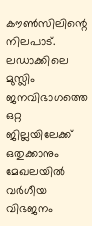കൗൺസിലിന്റെ നിലപാട്.
ലഡാക്കിലെ മുസ്ലിം ജനവിഭാഗത്തെ ഒറ്റ ജില്ലയിലേക്ക് ഒതുക്കാനും മേഖലയിൽ വർഗീയ വിഭജനം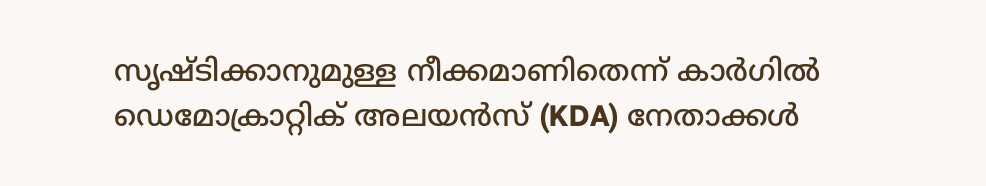സൃഷ്ടിക്കാനുമുള്ള നീക്കമാണിതെന്ന് കാർഗിൽ ഡെമോക്രാറ്റിക് അലയൻസ് (KDA) നേതാക്കൾ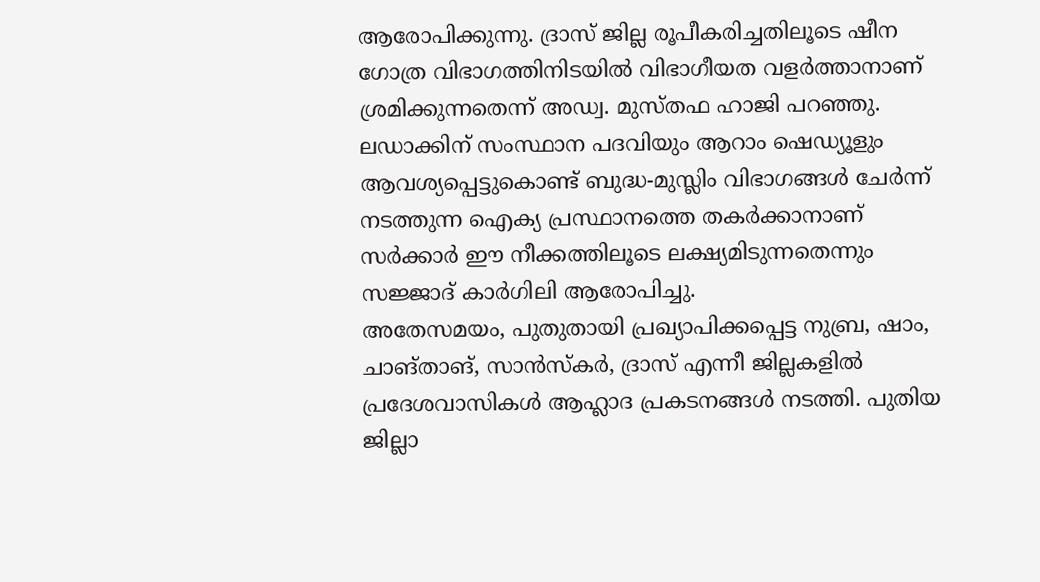ആരോപിക്കുന്നു. ദ്രാസ് ജില്ല രൂപീകരിച്ചതിലൂടെ ഷീന ഗോത്ര വിഭാഗത്തിനിടയിൽ വിഭാഗീയത വളർത്താനാണ് ശ്രമിക്കുന്നതെന്ന് അഡ്വ. മുസ്തഫ ഹാജി പറഞ്ഞു. ലഡാക്കിന് സംസ്ഥാന പദവിയും ആറാം ഷെഡ്യൂളും ആവശ്യപ്പെട്ടുകൊണ്ട് ബുദ്ധ-മുസ്ലിം വിഭാഗങ്ങൾ ചേർന്ന് നടത്തുന്ന ഐക്യ പ്രസ്ഥാനത്തെ തകർക്കാനാണ് സർക്കാർ ഈ നീക്കത്തിലൂടെ ലക്ഷ്യമിടുന്നതെന്നും സജ്ജാദ് കാർഗിലി ആരോപിച്ചു.
അതേസമയം, പുതുതായി പ്രഖ്യാപിക്കപ്പെട്ട നുബ്ര, ഷാം, ചാങ്താങ്, സാൻസ്കർ, ദ്രാസ് എന്നീ ജില്ലകളിൽ പ്രദേശവാസികൾ ആഹ്ലാദ പ്രകടനങ്ങൾ നടത്തി. പുതിയ ജില്ലാ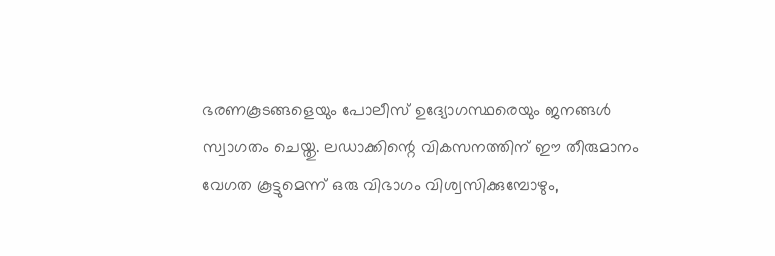ഭരണകൂടങ്ങളെയും പോലീസ് ഉദ്യോഗസ്ഥരെയും ജനങ്ങൾ സ്വാഗതം ചെയ്തു. ലഡാക്കിന്റെ വികസനത്തിന് ഈ തീരുമാനം വേഗത കൂട്ടുമെന്ന് ഒരു വിഭാഗം വിശ്വസിക്കുമ്പോഴും,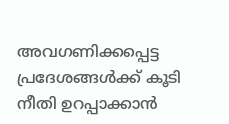അവഗണിക്കപ്പെട്ട പ്രദേശങ്ങൾക്ക് കൂടി നീതി ഉറപ്പാക്കാൻ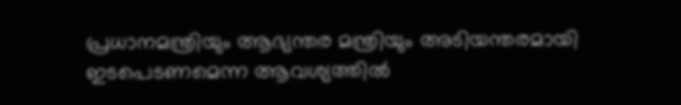പ്രധാനമന്ത്രിയും ആഭ്യന്തര മന്ത്രിയും അടിയന്തരമായി ഇടപെടണമെന്ന ആവശ്യത്തിൽ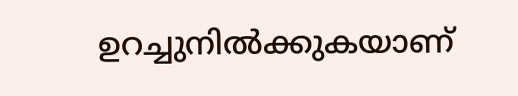ഉറച്ചുനിൽക്കുകയാണ്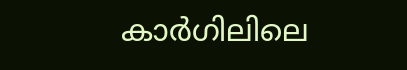കാർഗിലിലെ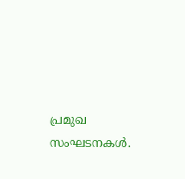പ്രമുഖ സംഘടനകൾ.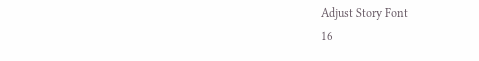Adjust Story Font
16